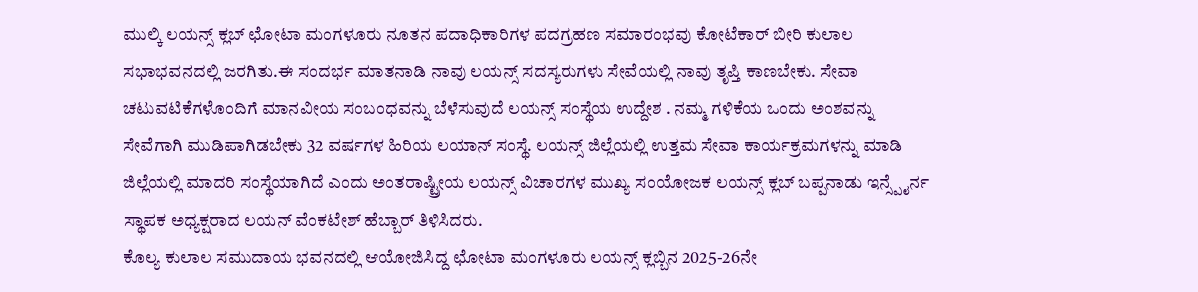ಮುಲ್ಕಿ ಲಯನ್ಸ್ ಕ್ಲಬ್ ಛೋಟಾ ಮಂಗಳೂರು ನೂತನ ಪದಾಧಿಕಾರಿಗಳ ಪದಗ್ರಹಣ ಸಮಾರಂಭವು ಕೋಟೆಕಾರ್ ಬೀರಿ ಕುಲಾಲ ಸಭಾಭವನದಲ್ಲಿ ಜರಗಿತು.ಈ ಸಂದರ್ಭ ಮಾತನಾಡಿ ನಾವು ಲಯನ್ಸ್ ಸದಸ್ಯರುಗಳು ಸೇವೆಯಲ್ಲಿ ನಾವು ತೃಪ್ತಿ ಕಾಣಬೇಕು. ಸೇವಾ ಚಟುವಟಿಕೆಗಳೊಂದಿಗೆ ಮಾನವೀಯ ಸಂಬಂಧವನ್ನು ಬೆಳೆಸುವುದೆ ಲಯನ್ಸ್ ಸಂಸ್ಥೆಯ ಉದ್ದೇಶ . ನಮ್ಮ ಗಳಿಕೆಯ ಒಂದು ಅಂಶವನ್ನು ಸೇವೆಗಾಗಿ ಮುಡಿಪಾಗಿಡಬೇಕು 32 ವರ್ಷಗಳ ಹಿರಿಯ ಲಯಾನ್ ಸಂಸ್ಥೆ. ಲಯನ್ಸ್ ಜಿಲ್ಲೆಯಲ್ಲಿ ಉತ್ತಮ ಸೇವಾ ಕಾರ್ಯಕ್ರಮಗಳನ್ನು ಮಾಡಿ ಜಿಲ್ಲೆಯಲ್ಲಿ ಮಾದರಿ ಸಂಸ್ಥೆಯಾಗಿದೆ ಎಂದು ಅಂತರಾಷ್ಟ್ರೀಯ ಲಯನ್ಸ್ ವಿಚಾರಗಳ ಮುಖ್ಯ ಸಂಯೋಜಕ ಲಯನ್ಸ್ ಕ್ಲಬ್ ಬಪ್ಪನಾಡು ಇನ್ಸ್ಪೈರ್ನ ಸ್ಥಾಪಕ ಅಧ್ಯಕ್ಷರಾದ ಲಯನ್ ವೆಂಕಟೇಶ್ ಹೆಬ್ಬಾರ್ ತಿಳಿಸಿದರು.
ಕೊಲ್ಯ ಕುಲಾಲ ಸಮುದಾಯ ಭವನದಲ್ಲಿ ಆಯೋಜಿಸಿದ್ದ ಛೋಟಾ ಮಂಗಳೂರು ಲಯನ್ಸ್ ಕ್ಲಬ್ಬಿನ 2025-26ನೇ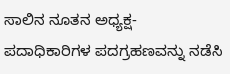ಸಾಲಿನ ನೂತನ ಅಧ್ಯಕ್ಷ- ಪದಾಧಿಕಾರಿಗಳ ಪದಗ್ರಹಣವನ್ನು ನಡೆಸಿ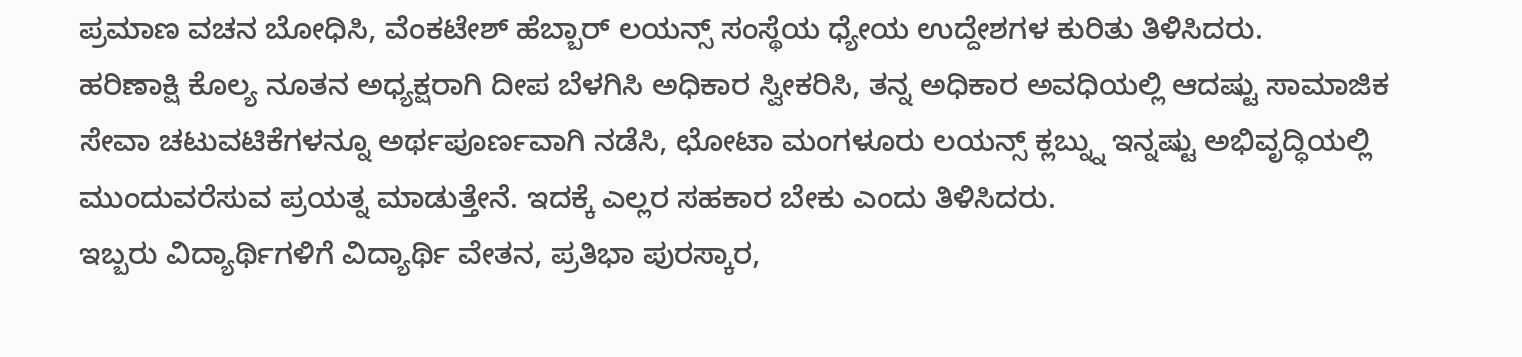ಪ್ರಮಾಣ ವಚನ ಬೋಧಿಸಿ, ವೆಂಕಟೇಶ್ ಹೆಬ್ಬಾರ್ ಲಯನ್ಸ್ ಸಂಸ್ಥೆಯ ಧ್ಯೇಯ ಉದ್ದೇಶಗಳ ಕುರಿತು ತಿಳಿಸಿದರು.
ಹರಿಣಾಕ್ಷಿ ಕೊಲ್ಯ ನೂತನ ಅಧ್ಯಕ್ಷರಾಗಿ ದೀಪ ಬೆಳಗಿಸಿ ಅಧಿಕಾರ ಸ್ವೀಕರಿಸಿ, ತನ್ನ ಅಧಿಕಾರ ಅವಧಿಯಲ್ಲಿ ಆದಷ್ಟು ಸಾಮಾಜಿಕ ಸೇವಾ ಚಟುವಟಿಕೆಗಳನ್ನೂ ಅರ್ಥಪೂರ್ಣವಾಗಿ ನಡೆಸಿ, ಛೋಟಾ ಮಂಗಳೂರು ಲಯನ್ಸ್ ಕ್ಲಬ್ನ್ನು ಇನ್ನಷ್ಟು ಅಭಿವೃದ್ಧಿಯಲ್ಲಿ ಮುಂದುವರೆಸುವ ಪ್ರಯತ್ನ ಮಾಡುತ್ತೇನೆ. ಇದಕ್ಕೆ ಎಲ್ಲರ ಸಹಕಾರ ಬೇಕು ಎಂದು ತಿಳಿಸಿದರು.
ಇಬ್ಬರು ವಿದ್ಯಾರ್ಥಿಗಳಿಗೆ ವಿದ್ಯಾರ್ಥಿ ವೇತನ, ಪ್ರತಿಭಾ ಪುರಸ್ಕಾರ,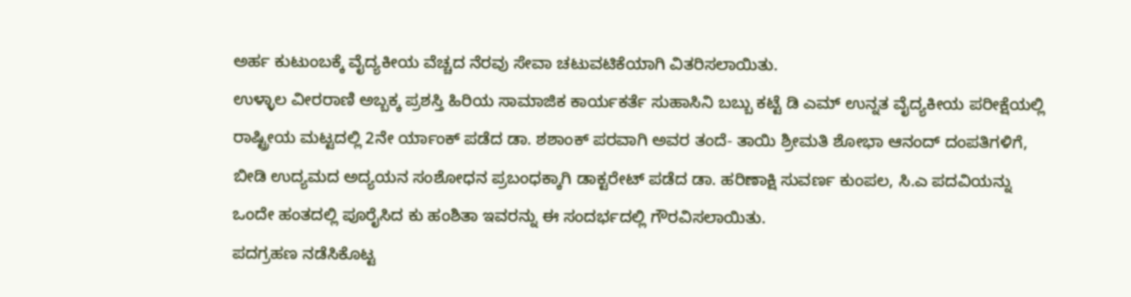ಅರ್ಹ ಕುಟುಂಬಕ್ಕೆ ವೈದ್ಯಕೀಯ ವೆಚ್ಚದ ನೆರವು ಸೇವಾ ಚಟುವಟಿಕೆಯಾಗಿ ವಿತರಿಸಲಾಯಿತು.
ಉಳ್ಳಾಲ ವೀರರಾಣಿ ಅಬ್ಬಕ್ಕ ಪ್ರಶಸ್ತಿ ಹಿರಿಯ ಸಾಮಾಜಿಕ ಕಾರ್ಯಕರ್ತೆ ಸುಹಾಸಿನಿ ಬಬ್ಬು ಕಟ್ಟೆ ಡಿ ಎಮ್ ಉನ್ನತ ವೈದ್ಯಕೀಯ ಪರೀಕ್ಷೆಯಲ್ಲಿ ರಾಷ್ಟ್ರೀಯ ಮಟ್ಟದಲ್ಲಿ 2ನೇ ರ್ಯಾಂಕ್ ಪಡೆದ ಡಾ. ಶಶಾಂಕ್ ಪರವಾಗಿ ಅವರ ತಂದೆ- ತಾಯಿ ಶ್ರೀಮತಿ ಶೋಭಾ ಆನಂದ್ ದಂಪತಿಗಳಿಗೆ, ಬೀಡಿ ಉದ್ಯಮದ ಅದ್ಯಯನ ಸಂಶೋಧನ ಪ್ರಬಂಧಕ್ಕಾಗಿ ಡಾಕ್ಟರೇಟ್ ಪಡೆದ ಡಾ. ಹರಿಣಾಕ್ಷಿ ಸುವರ್ಣ ಕುಂಪಲ, ಸಿ.ಎ ಪದವಿಯನ್ನು ಒಂದೇ ಹಂತದಲ್ಲಿ ಪೂರೈಸಿದ ಕು ಹಂಶಿತಾ ಇವರನ್ನು ಈ ಸಂದರ್ಭದಲ್ಲಿ ಗೌರವಿಸಲಾಯಿತು.
ಪದಗ್ರಹಣ ನಡೆಸಿಕೊಟ್ಟ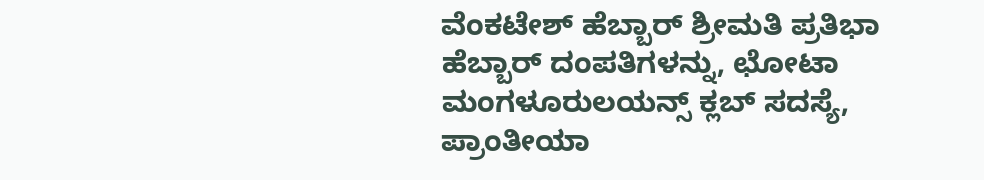ವೆಂಕಟೇಶ್ ಹೆಬ್ಬಾರ್ ಶ್ರೀಮತಿ ಪ್ರತಿಭಾ ಹೆಬ್ಬಾರ್ ದಂಪತಿಗಳನ್ನು, ಛೋಟಾ ಮಂಗಳೂರುಲಯನ್ಸ್ ಕ್ಲಬ್ ಸದಸ್ಯೆ, ಪ್ರಾಂತೀಯಾ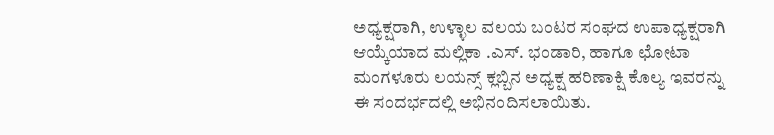ಅಧ್ಯಕ್ಷರಾಗಿ, ಉಳ್ಳಾಲ ವಲಯ ಬಂಟರ ಸಂಘದ ಉಪಾಧ್ಯಕ್ಷರಾಗಿ ಆಯ್ಕೆಯಾದ ಮಲ್ಲಿಕಾ .ಎಸ್. ಭಂಡಾರಿ, ಹಾಗೂ ಛೋಟಾ ಮಂಗಳೂರು ಲಯನ್ಸ್ ಕ್ಲಬ್ಬಿನ ಅಧ್ಯಕ್ಷ ಹರಿಣಾಕ್ಷಿ ಕೊಲ್ಯ ಇವರನ್ನು ಈ ಸಂದರ್ಭದಲ್ಲಿ ಅಭಿನಂದಿಸಲಾಯಿತು.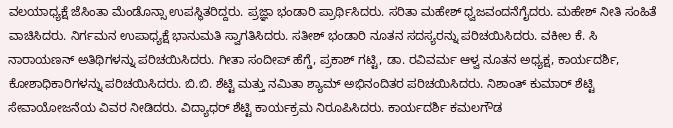ವಲಯಾಧ್ಯಕ್ಷೆ ಜೆಸಿಂತಾ ಮೆಂಡೊನ್ಸಾ ಉಪಸ್ಥಿತರಿದ್ದರು. ಪ್ರಜ್ಞಾ ಭಂಡಾರಿ ಪ್ರಾರ್ಥಿಸಿದರು. ಸರಿತಾ ಮಹೇಶ್ ಧ್ವಜವಂದನೆಗೈದರು. ಮಹೇಶ್ ನೀತಿ ಸಂಹಿತೆ ವಾಚಿಸಿದರು. ನಿರ್ಗಮನ ಉಪಾಧ್ಯಕ್ಷೆ ಭಾನುಮತಿ ಸ್ವಾಗತಿಸಿದರು. ಸತೀಶ್ ಭಂಡಾರಿ ನೂತನ ಸದಸ್ಯರನ್ನು ಪರಿಚಯಿಸಿದರು. ವಕೀಲ ಕೆ. ಸಿ ನಾರಾಯಣನ್ ಅತಿಥಿಗಳನ್ನು ಪರಿಚಯಿಸಿದರು. ಗೀತಾ ಸಂದೀಪ್ ಹೆಗ್ಡೆ, ಪ್ರಕಾಶ್ ಗಟ್ಟಿ, ಡಾ. ರವಿವರ್ಮ ಆಳ್ವ ನೂತನ ಅಧ್ಯಕ್ಷ, ಕಾರ್ಯದರ್ಶಿ, ಕೋಶಾಧಿಕಾರಿಗಳನ್ನು ಪರಿಚಯಿಸಿದರು. ಬಿ.ಬಿ. ಶೆಟ್ಟಿ ಮತ್ತು ನಮಿತಾ ಶ್ಯಾಮ್ ಅಭಿನಂದಿತರ ಪರಿಚಯಿಸಿದರು. ನಿಶಾಂತ್ ಕುಮಾರ್ ಶೆಟ್ಟಿ ಸೇವಾಯೋಜನೆಯ ವಿವರ ನೀಡಿದರು. ವಿದ್ಯಾಧರ್ ಶೆಟ್ಟಿ ಕಾರ್ಯಕ್ರಮ ನಿರೂಪಿಸಿದರು. ಕಾರ್ಯದರ್ಶಿ ಕಮಲಗೌಡ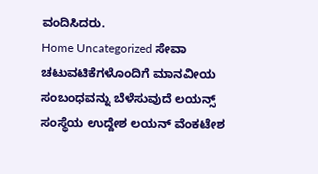ವಂದಿಸಿದರು.
Home Uncategorized ಸೇವಾ ಚಟುವಟಿಕೆಗಳೊಂದಿಗೆ ಮಾನವೀಯ ಸಂಬಂಧವನ್ನು ಬೆಳೆಸುವುದೆ ಲಯನ್ಸ್ ಸಂಸ್ಥೆಯ ಉದ್ದೇಶ ಲಯನ್ ವೆಂಕಟೇಶ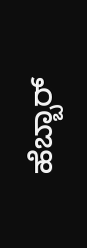ಹೆಬ್ಬಾರ್